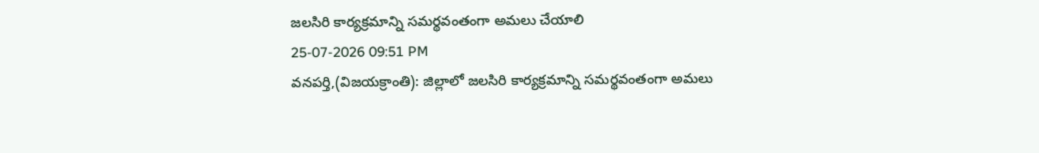జలసిరి కార్యక్రమాన్ని సమర్థవంతంగా అమలు చేయాలి
25-07-2026 09:51 PM
వనపర్తి,(విజయక్రాంతి): జిల్లాలో జలసిరి కార్యక్రమాన్ని సమర్థవంతంగా అమలు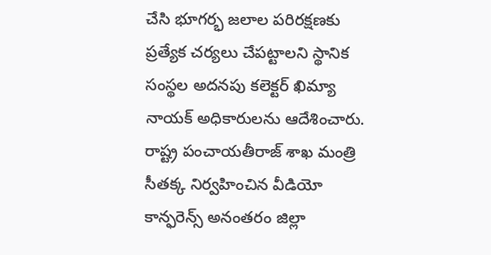చేసి భూగర్భ జలాల పరిరక్షణకు ప్రత్యేక చర్యలు చేపట్టాలని స్థానిక సంస్థల అదనపు కలెక్టర్ ఖిమ్యా నాయక్ అధికారులను ఆదేశించారు. రాష్ట్ర పంచాయతీరాజ్ శాఖ మంత్రి సీతక్క నిర్వహించిన వీడియో కాన్ఫరెన్స్ అనంతరం జిల్లా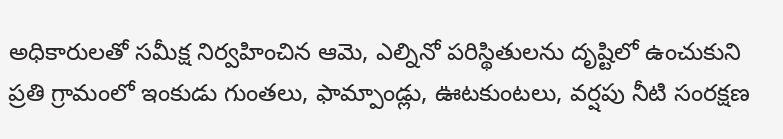అధికారులతో సమీక్ష నిర్వహించిన ఆమె, ఎల్నినో పరిస్థితులను దృష్టిలో ఉంచుకుని ప్రతి గ్రామంలో ఇంకుడు గుంతలు, ఫామ్పాండ్లు, ఊటకుంటలు, వర్షపు నీటి సంరక్షణ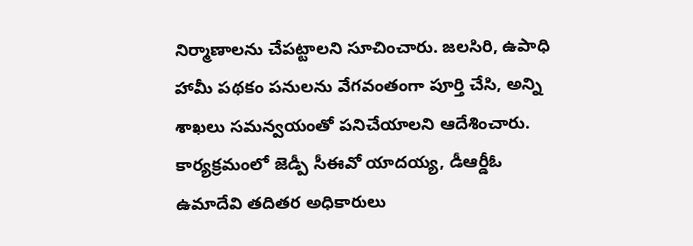నిర్మాణాలను చేపట్టాలని సూచించారు. జలసిరి, ఉపాధి హామీ పథకం పనులను వేగవంతంగా పూర్తి చేసి, అన్ని శాఖలు సమన్వయంతో పనిచేయాలని ఆదేశించారు. కార్యక్రమంలో జెడ్పీ సీఈవో యాదయ్య, డీఆర్డీఓ ఉమాదేవి తదితర అధికారులు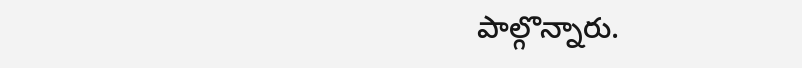పాల్గొన్నారు.